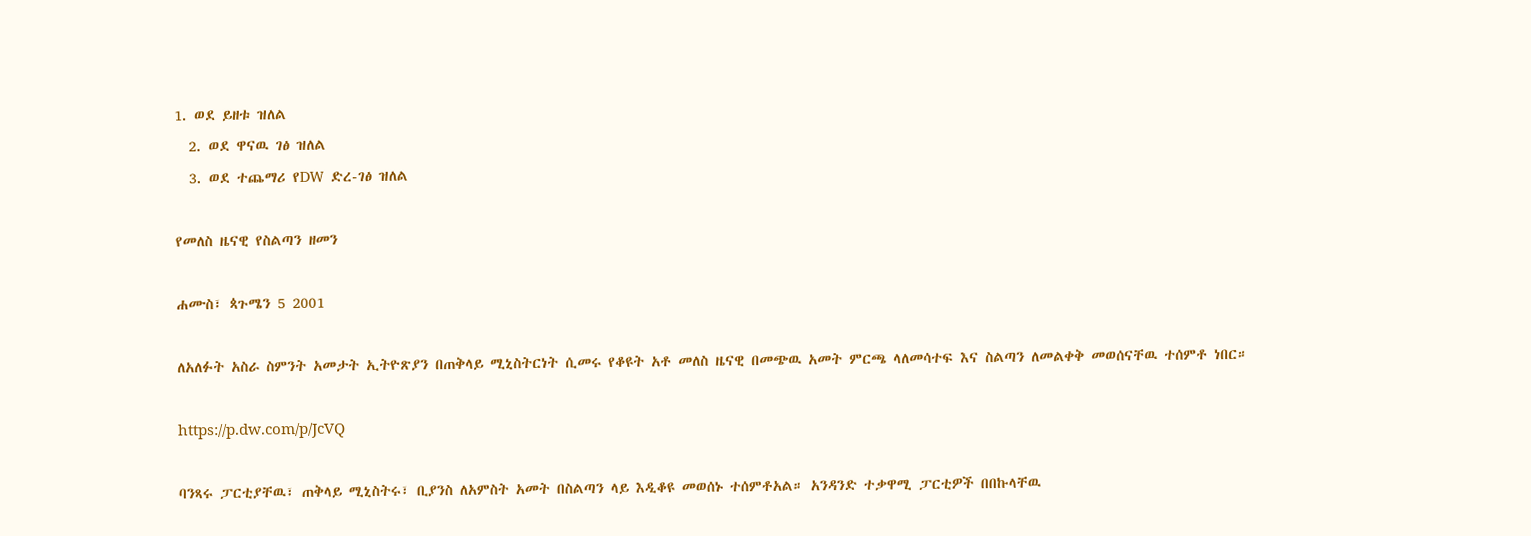1. ወደ ይዘቱ ዝለል
  2. ወደ ዋናዉ ገፅ ዝለል
  3. ወደ ተጨማሪ የDW ድረ-ገፅ ዝለል

የመለስ ዜናዊ የስልጣን ዘመን

ሐሙስ፣ ጳጉሜን 5 2001

ለአለፉት አስራ ስምንት አመታት ኢትዮጽያን በጠቅላይ ሚኒስትርነት ሲመሩ የቆዩት አቶ መለስ ዜናዊ በመጭዉ አመት ምርጫ ላለመሳተፍ እና ስልጣን ለመልቀቅ መወሰናቸዉ ተሰምቶ ነበር።

https://p.dw.com/p/JcVQ

ባንጻሩ ፓርቲያቸዉ፣ ጠቅላይ ሚኒስትሩ፣ ቢያንስ ለአምስት አመት በስልጣን ላይ እዲቆዩ መወሰኑ ተሰምቶአል። አንዳንድ ተቃዋሚ ፓርቲዎች በበኩላቸዉ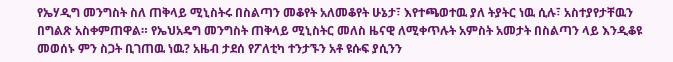የኤሃዲግ መንግስት ስለ ጠቅላይ ሚኒስትሩ በስልጣን መቆየት አለመቆየት ሁኔታ፣ እየተጫወተዉ ያለ ትያትር ነዉ ሲሉ፣ አስተያየታቸዉን በግልጽ አስቀምጠዋል። የኤህአዴግ መንግስት ጠቅላይ ሚኒስትር መለስ ዜናዊ ለሚቀጥሉት አምስት አመታት በስልጣን ላይ እንዲቆዩ መወሰኑ ምን ስጋት ቢገጠዉ ነዉ? አዜብ ታደሰ የፖለቲካ ተንታኙን አቶ ዩሱፍ ያሲንን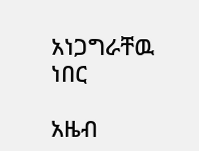አነጋግራቸዉ ነበር

አዜብ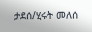ታደሰ/ሂሩት መለሰ